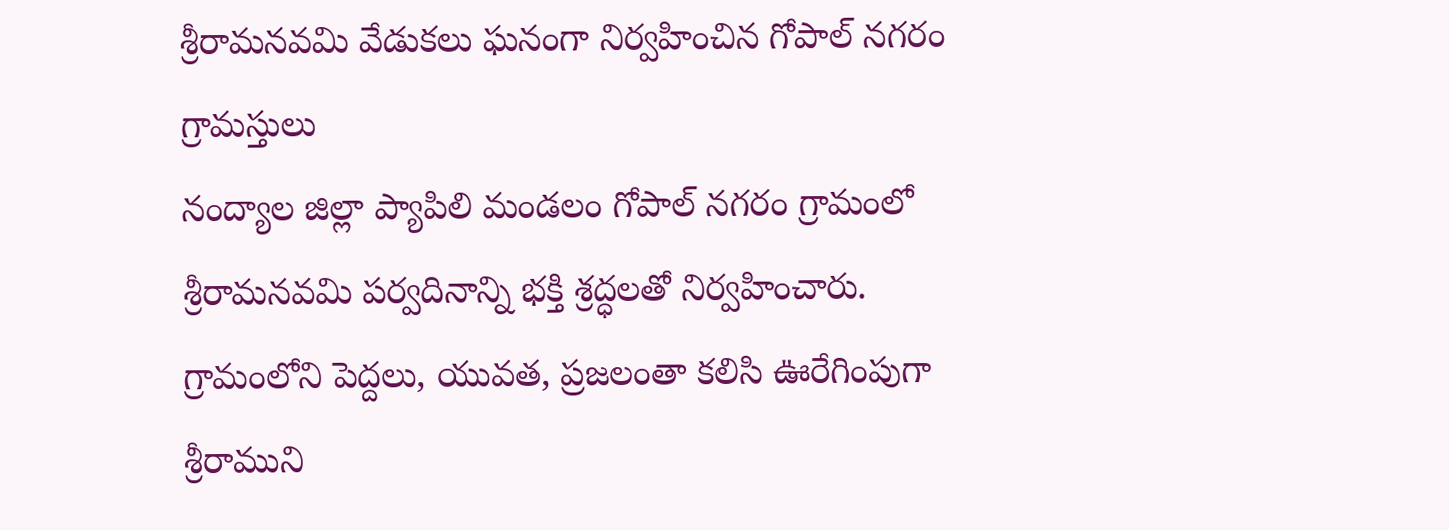శ్రీరామనవమి వేడుకలు ఘనంగా నిర్వహించిన గోపాల్ నగరం గ్రామస్తులు
నంద్యాల జిల్లా ప్యాపిలి మండలం గోపాల్ నగరం గ్రామంలో శ్రీరామనవమి పర్వదినాన్ని భక్తి శ్రద్ధలతో నిర్వహించారు. గ్రామంలోని పెద్దలు, యువత, ప్రజలంతా కలిసి ఊరేగింపుగా శ్రీరాముని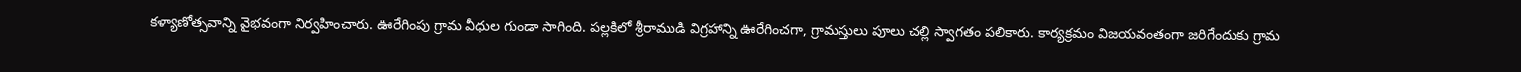కళ్యాణోత్సవాన్ని వైభవంగా నిర్వహించారు. ఊరేగింపు గ్రామ వీధుల గుండా సాగింది. పల్లకిలో శ్రీరాముడి విగ్రహాన్ని ఊరేగించగా, గ్రామస్తులు పూలు చల్లి స్వాగతం పలికారు. కార్యక్రమం విజయవంతంగా జరిగేందుకు గ్రామ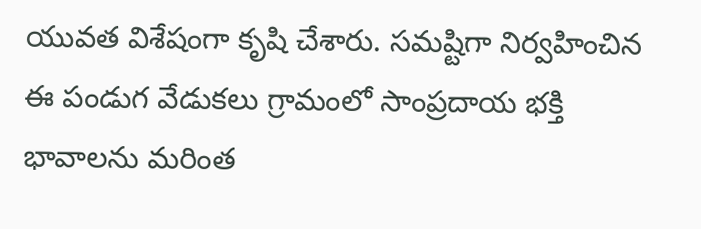యువత విశేషంగా కృషి చేశారు. సమష్టిగా నిర్వహించిన ఈ పండుగ వేడుకలు గ్రామంలో సాంప్రదాయ భక్తి భావాలను మరింత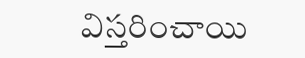విస్తరించాయి